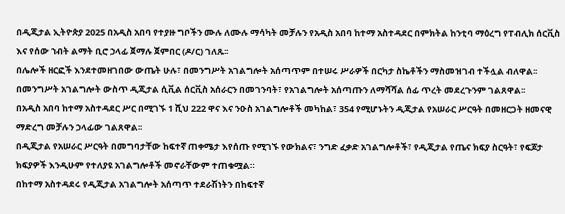በዲጂታል ኢትዮጵያ 2025 በአዲስ አበባ የተያዙ ግቦችን ሙሉ ለሙሉ ማሳካት መቻሉን የአዲስ አበባ ከተማ አስተዳደር በምክትል ከንቲባ ማዕረግ የፐብሊክ ሰርቪስ እና የሰው ኀብት ልማት ቢሮ ኃላፊ ጀማሉ ጀምበር (ዶ/ር) ገለጹ፡፡
በሌሎች ዘርፎች እንደተመዘገበው ውጤት ሁሉ፣ በመንግሥት አገልግሎት አሰጣጥም በተሠሩ ሥራዎች በርካታ ስኬቶችን ማስመዝገብ ተችሏል ብለዋል፡፡
በመንግሥት አገልግሎት ውስጥ ዲጂታል ሲቪል ሰርቪስ አሰራርን በመገንባት፣ የአገልግሎት አሰጣጡን ለማሻሻል ሰፊ ጥረት መደረጉንም ገልጸዋል፡፡
በአዲስ አበባ ከተማ አስተዳደር ሥር በሚገኙ 1 ሺህ 222 ዋና እና ንዑስ አገልግሎቶች መካከል፣ 354 የሚሆኑትን ዲጂታል የአሠራር ሥርዓት በመዘርጋት ዘመናዊ ማድረግ መቻሉን ኃላፊው ገልጸዋል፡፡
በዲጂታል የአሠራር ሥርዓት በመግባታቸው ከፍተኛ ጠቀሜታ እየሰጡ የሚገኙ የውክልና፣ ንግድ ፈቃድ አገልግሎቶች፣ የዲጂታል የጤና ክፍያ ስርዓት፣ የፍጆታ ክፍያዎች እንዲሁም የተለያዩ አገልግሎቶች መኖራቸውም ተጠቁሟል።
በከተማ አስተዳደሩ የዲጂታል አገልግሎት አሰጣጥ ተደራሽነትን በከፍተኛ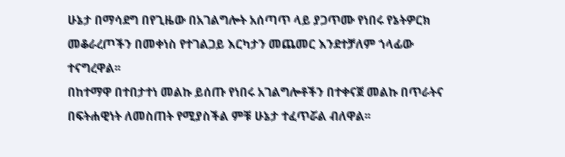ሁኔታ በማሳደግ በየጊዜው በአገልግሎት አሰጣጥ ላይ ያጋጥሙ የነበሩ የኔትዎርክ መቆራረጦችን በመቀነስ የተገልጋይ እርካታን መጨመር እንደተቻለም ኀላፊው ተናግረዋል፡፡
በከተማዋ በተበታተነ መልኩ ይሰጡ የነበሩ አገልግሎቶችን በተቀናጀ መልኩ በጥራትና በፍትሐዊነት ለመስጠት የሚያስችል ምቹ ሁኔታ ተፈጥሯል ብለዋል፡፡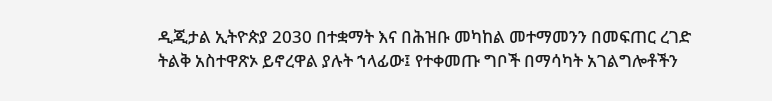ዲጂታል ኢትዮጵያ 2030 በተቋማት እና በሕዝቡ መካከል መተማመንን በመፍጠር ረገድ ትልቅ አስተዋጽኦ ይኖረዋል ያሉት ኀላፊው፤ የተቀመጡ ግቦች በማሳካት አገልግሎቶችን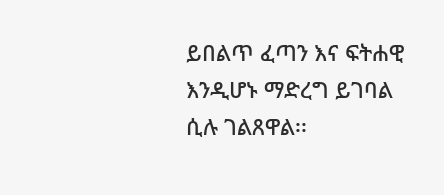ይበልጥ ፈጣን እና ፍትሐዊ እንዲሆኑ ማድረግ ይገባል ሲሉ ገልጸዋል፡፡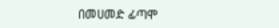በመሀመድ ፊጣሞ